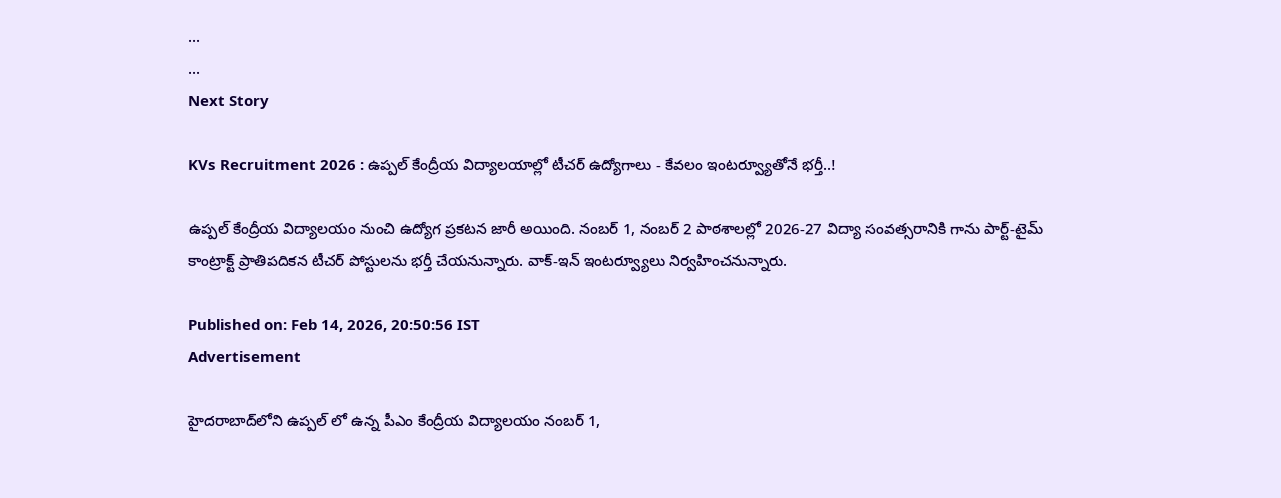...
...
Next Story

KVs Recruitment 2026 : ఉప్పల్ కేంద్రీయ విద్యాలయాల్లో టీచర్ ఉద్యోగాలు - కేవలం ఇంటర్వ్యూతోనే భర్తీ..!

ఉప్పల్ కేంద్రీయ విద్యాలయం నుంచి ఉద్యోగ ప్రకటన జారీ అయింది. నంబర్ 1, నంబర్ 2 పాఠశాలల్లో 2026-27 విద్యా సంవత్సరానికి గాను పార్ట్-టైమ్ కాంట్రాక్ట్ ప్రాతిపదికన టీచర్ పోస్టులను భర్తీ చేయనున్నారు. వాక్-ఇన్ ఇంటర్వ్యూలు నిర్వహించనున్నారు.

Published on: Feb 14, 2026, 20:50:56 IST
Advertisement

హైదరాబాద్‌లోని ఉప్పల్ లో ఉన్న పీఎం కేంద్రీయ విద్యాలయం నంబర్ 1,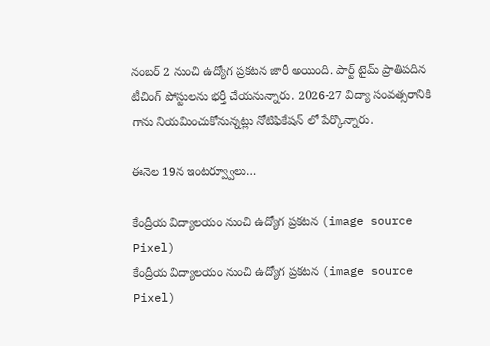నంబర్ 2 నుంచి ఉద్యోగ ప్రకటన జారీ అయింది. పార్ట్ టైమ్ ప్రాతిపదిన టీచింగ్ పోస్టులను భర్తీ చేయనున్నారు. 2026-27 విద్యా సంవత్సరానికి గాను నియమించుకోనున్నట్లు నోటిఫికేషన్ లో పేర్కొన్నారు.

ఈనెల 19న ఇంటర్వ్వూలు…

కేంద్రీయ విద్యాలయం నుంచి ఉద్యోగ ప్రకటన (image source Pixel)
కేంద్రీయ విద్యాలయం నుంచి ఉద్యోగ ప్రకటన (image source Pixel)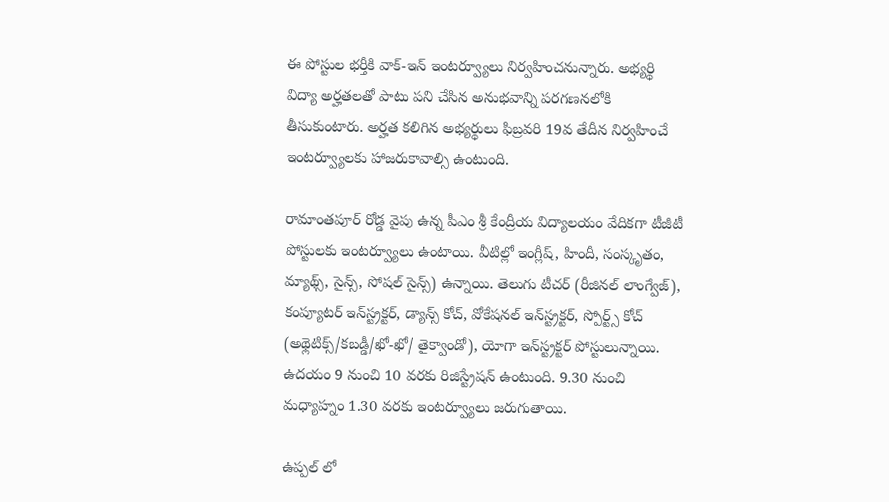ఈ పోస్టుల భర్తీకి వాక్-ఇన్ ఇంటర్వ్యూలు నిర్వహించనున్నారు. అభ్యర్థి విద్యా అర్హతలతో పాటు పని చేసిన అనుభవాన్ని పరగణనలోకి తీసుకుంటారు. అర్హత కలిగిన అభ్యర్థులు ఫిబ్రవరి 19వ తేదీన నిర్వహించే ఇంటర్వ్యూలకు హాజరుకావాల్సి ఉంటుంది.

రామాంతపూర్ రోడ్డ వైపు ఉన్న పీఎం శ్రీ కేంద్రీయ విద్యాలయం వేదికగా టీజీటీ పోస్టులకు ఇంటర్వ్యూలు ఉంటాయి. వీటిల్లో ఇంగ్లీష్, హిందీ, సంస్కృతం, మ్యాథ్స్, సైన్స్, సోషల్ సైన్స్) ఉన్నాయి. తెలుగు టీచర్ (రీజినల్ లాంగ్వేజ్), కంప్యూటర్ ఇన్‌స్ట్రక్టర్, డ్యాన్స్ కోచ్, వోకేషనల్ ఇన్‌స్ట్రక్టర్, స్పోర్ట్స్ కోచ్ (అథ్లెటిక్స్/కబడ్డీ/ఖో-ఖో/ తైక్వాండో), యోగా ఇన్‌స్ట్రక్టర్ పోస్టులున్నాయి. ఉదయం 9 నుంచి 10 వరకు రిజిస్ట్రేషన్ ఉంటుంది. 9.30 నుంచి మధ్యాహ్నం 1.30 వరకు ఇంటర్వ్యూలు జరుగుతాయి.

ఉప్పల్ లో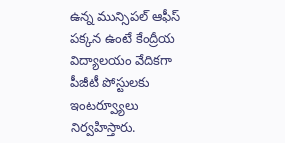ఉన్న మున్సిపల్ ఆఫీస్ పక్కన ఉంటే కేంద్రీయ విద్యాలయం వేదికగా పీజీటీ పోస్టులకు ఇంటర్వ్యూలు నిర్వహిస్తారు.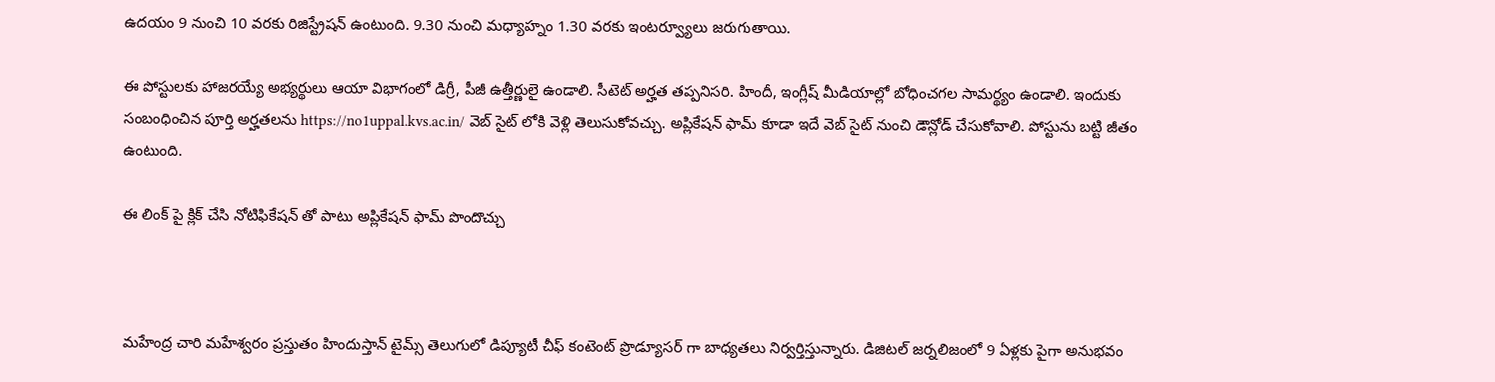ఉదయం 9 నుంచి 10 వరకు రిజిస్ట్రేషన్ ఉంటుంది. 9.30 నుంచి మధ్యాహ్నం 1.30 వరకు ఇంటర్వ్యూలు జరుగుతాయి.

ఈ పోస్టులకు హాజరయ్యే అభ్యర్థులు ఆయా విభాగంలో డిగ్రీ, పీజీ ఉత్తీర్ణులై ఉండాలి. సీటెట్ అర్హత తప్పనిసరి. హిందీ, ఇంగ్లీష్ మీడియాల్లో బోధించగల సామర్థ్యం ఉండాలి. ఇందుకు సంబంధించిన పూర్తి అర్హతలను https://no1uppal.kvs.ac.in/ వెబ్ సైట్ లోకి వెళ్లి తెలుసుకోవచ్చు. అప్లికేషన్ ఫామ్ కూడా ఇదే వెబ్ సైట్ నుంచి డౌన్లోడ్ చేసుకోవాలి. పోస్టును బట్టి జీతం ఉంటుంది.

ఈ లింక్ పై క్లిక్ చేసి నోటిఫికేషన్ తో పాటు అప్లికేషన్ ఫామ్ పొందొచ్చు



మహేంద్ర చారి మహేశ్వరం ప్రస్తుతం హిందుస్తాన్ టైమ్స్ తెలుగులో డిప్యూటీ చీఫ్ కంటెంట్ ప్రొడ్యూసర్ గా బాధ్యతలు నిర్వర్తిస్తున్నారు. డిజిటల్ జర్నలిజంలో 9 ఏళ్లకు పైగా అనుభవం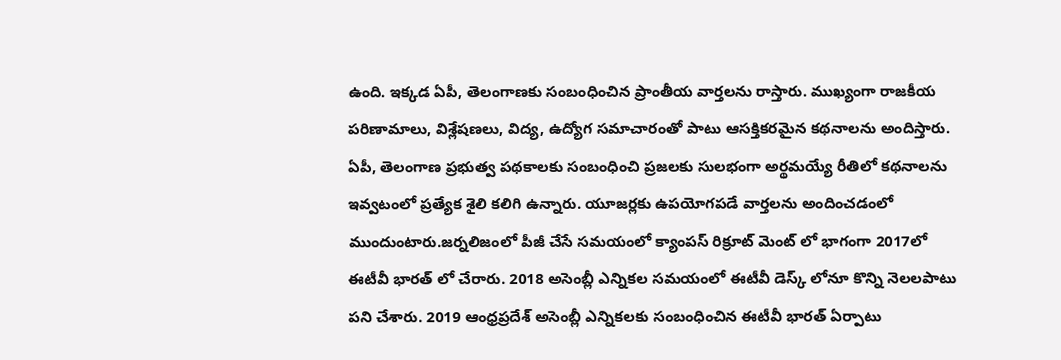ఉంది. ఇక్కడ ఏపీ, తెలంగాణకు సంబంధించిన ప్రాంతీయ వార్తలను రాస్తారు. ముఖ్యంగా రాజకీయ పరిణామాలు, విశ్లేషణలు, విద్య, ఉద్యోగ సమాచారంతో పాటు ఆసక్తికరమైన కథనాలను అందిస్తారు. ఏపీ, తెలంగాణ ప్రభుత్వ పథకాలకు సంబంధించి ప్రజలకు సులభంగా అర్థమయ్యే రీతిలో కథనాలను ఇవ్వటంలో ప్రత్యేక శైలి కలిగి ఉన్నారు. యూజర్లకు ఉపయోగపడే వార్తలను అందించడంలో ముందుంటారు.జర్నలిజంలో పీజీ చేసే సమయంలో క్యాంపస్ రిక్రూట్ మెంట్ లో భాగంగా 2017లో ఈటీవీ భారత్ లో చేరారు. 2018 అసెంబ్లీ ఎన్నికల సమయంలో ఈటీవీ డెస్క్ లోనూ కొన్ని నెలలపాటు పని చేశారు. 2019 ఆంధ్రప్రదేశ్ అసెంబ్లీ ఎన్నికలకు సంబంధించిన ఈటీవీ భారత్ ఏర్పాటు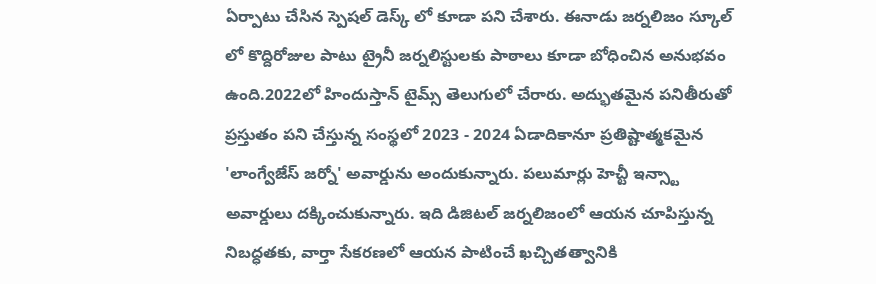ఏర్పాటు చేసిన స్పెషల్ డెస్క్ లో కూడా పని చేశారు. ఈనాడు జర్నలిజం స్కూల్ లో కొద్దిరోజుల పాటు ట్రైనీ జర్నలిస్టులకు పాఠాలు కూడా బోధించిన అనుభవం ఉంది.2022లో హిందుస్తాన్ టైమ్స్ తెలుగులో చేరారు. అద్భుతమైన పనితీరుతో ప్రస్తుతం పని చేస్తున్న సంస్థలో 2023 - 2024 ఏడాదికానూ ప్రతిష్టాత్మకమైన 'లాంగ్వేజేస్ జర్నో' అవార్డును అందుకున్నారు. పలుమార్లు హెచ్టీ ఇన్స్టా అవార్డులు దక్కించుకున్నారు. ఇది డిజిటల్ జర్నలిజంలో ఆయన చూపిస్తున్న నిబద్ధతకు, వార్తా సేకరణలో ఆయన పాటించే ఖచ్చితత్వానికి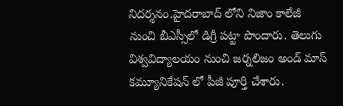నిదర్శనం.హైదరాబాద్ లోని నిజాం కాలేజీ నుంచి బీఎస్సీలో డిగ్రీ పట్టా పొందారు. తెలుగు విశ్వవిద్యాలయం నుంచి జర్నలిజం అండ్ మాస్ కమ్యూనికేషన్ లో పీజీ పూర్తి చేశారు.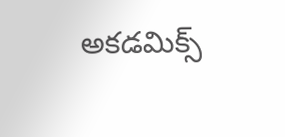అకడమిక్స్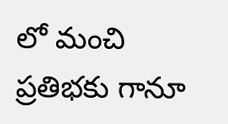లో మంచి ప్రతిభకు గానూ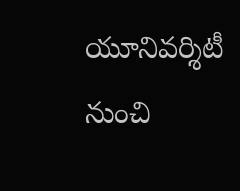యూనివర్శిటీ నుంచి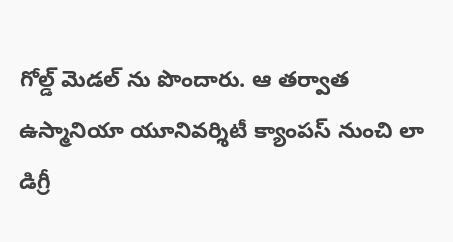గోల్డ్ మెడల్ ను పొందారు. ఆ తర్వాత ఉస్మానియా యూనివర్శిటీ క్యాంపస్ నుంచి లా డిగ్రీ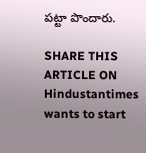పట్టా పొందారు.

SHARE THIS ARTICLE ON
Hindustantimes wants to start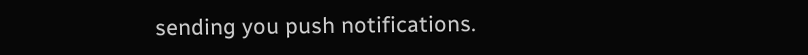sending you push notifications.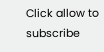Click allow to subscribe